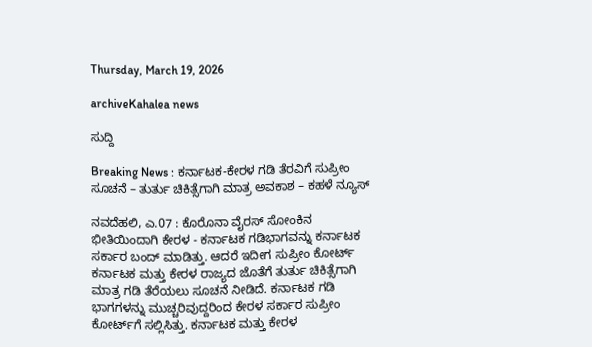Thursday, March 19, 2026

archiveKahalea news

ಸುದ್ದಿ

Breaking News : ಕರ್ನಾಟಕ-ಕೇರಳ ಗಡಿ ತೆರವಿಗೆ ಸುಪ್ರೀಂ ಸೂಚನೆ – ತುರ್ತು ಚಿಕಿತ್ಸೆಗಾಗಿ ಮಾತ್ರ ಅವಕಾಶ – ಕಹಳೆ ನ್ಯೂಸ್

ನವದೆಹಲಿ, ಎ.07 : ಕೊರೊನಾ ವೈರಸ್‌ ಸೋಂಕಿನ ಭೀತಿಯಿಂದಾಗಿ ಕೇರಳ - ಕರ್ನಾಟಕ ಗಡಿಭಾಗವನ್ನು ಕರ್ನಾಟಕ ಸರ್ಕಾರ ಬಂದ್‌ ಮಾಡಿತ್ತು. ಆದರೆ ಇದೀಗ ಸುಪ್ರೀಂ ಕೋರ್ಟ್ ಕರ್ನಾಟಕ ಮತ್ತು ಕೇರಳ ರಾಜ್ಯದ ಜೊತೆಗೆ ತುರ್ತು ಚಿಕಿತ್ಸೆಗಾಗಿ ಮಾತ್ರ ಗಡಿ ತೆರೆಯಲು ಸೂಚನೆ ನೀಡಿದೆ. ಕರ್ನಾಟಕ ಗಡಿ ಭಾಗಗಳನ್ನು ಮುಚ್ಚರಿವುದ್ದರಿಂದ ಕೇರಳ ಸರ್ಕಾರ ಸುಪ್ರೀಂ ಕೋರ್ಟ್‌ಗೆ ಸಲ್ಲಿಸಿತ್ತು. ಕರ್ನಾಟಕ ಮತ್ತು ಕೇರಳ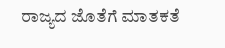ರಾಜ್ಯದ ಜೊತೆಗೆ ಮಾತಕತೆ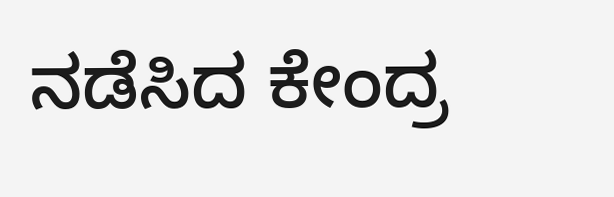ನಡೆಸಿದ ಕೇಂದ್ರ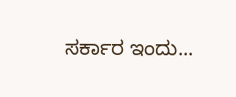ಸರ್ಕಾರ ಇಂದು...